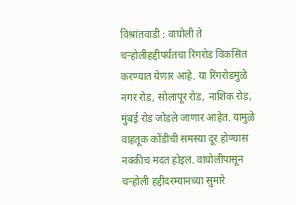विश्रांतवाडी : वाघोली ते चऱ्होलीहद्दीपर्यंतचा रिंगरोड विकसित करण्यात येणार आहे. या रिंगरोडमुळे नगर रोड, सोलापूर रोड, नाशिक रोड, मुंबई रोड जोडले जाणार आहेत. यामुळे वाहतूक कोंडीची समस्या दूर होण्यास नक्कीच मदत होइल. वाघोलीपासून चऱ्होली हद्दीदरम्यानच्या सुमारे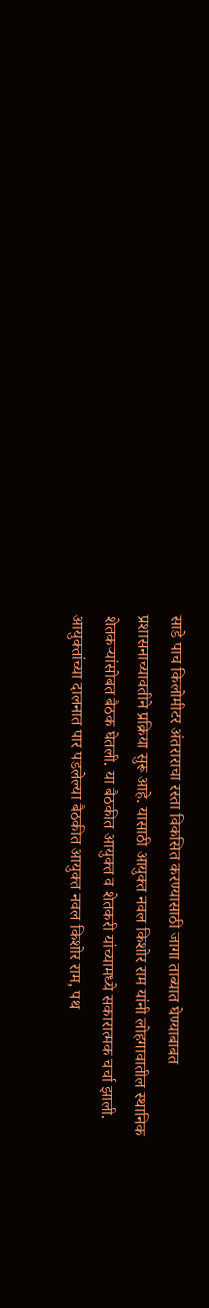साडे पाच किलोमीटर अंतराराचा रस्ता विकसित करण्यासाठी जागा ताब्यात घेण्याबाबत प्रशासनाच्यावतीने प्रक्रिया सुरू आहे. यासाठी आयुक्त नवल किशोर राम यांनी लोहगावातील स्थानिक शेतकऱ्यांसोबत बैठक घेतली. या बैठकीत आयुक्त व शेतकरी यांच्यामध्ये सकारात्मक चर्चा झाली. आयुक्तांच्या दालनात पार पडलेल्या बैठकीत आयुक्त नवल किशोर राम, पथ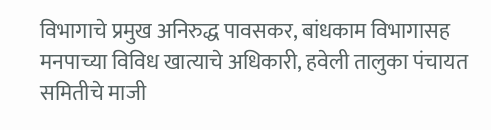विभागाचे प्रमुख अनिरुद्ध पावसकर, बांधकाम विभागासह मनपाच्या विविध खात्याचे अधिकारी, हवेली तालुका पंचायत समितीचे माजी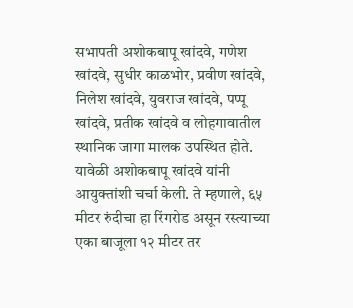सभापती अशोकबापू खांदवे, गणेश खांदवे, सुधीर काळभोर, प्रवीण खांदवे, निलेश खांदवे, युवराज खांदवे, पप्पू खांदवे, प्रतीक खांदवे व लोहगावातील स्थानिक जागा मालक उपस्थित होते. यावेळी अशोकबापू खांदवे यांनी आयुक्तांशी चर्चा केली. ते म्हणाले, ६५ मीटर रुंदीचा हा रिंगरोड असून रस्त्याच्या एका बाजूला १२ मीटर तर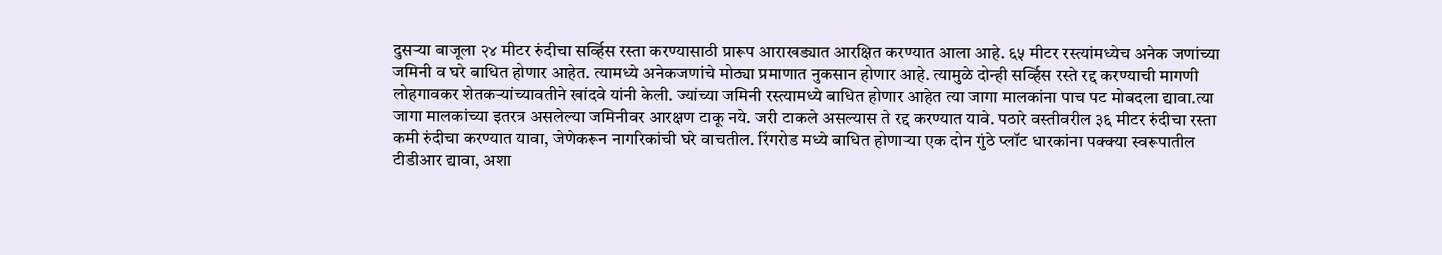दुसऱ्या बाजूला २४ मीटर रुंदीचा सर्व्हिस रस्ता करण्यासाठी प्रारूप आराखड्यात आरक्षित करण्यात आला आहे. ६५ मीटर रस्त्यांमध्येच अनेक जणांच्या जमिनी व घरे बाधित होणार आहेत. त्यामध्ये अनेकजणांचे मोठ्या प्रमाणात नुकसान होणार आहे. त्यामुळे दोन्ही सर्व्हिस रस्ते रद्द करण्याची मागणी लोहगावकर शेतकऱ्यांच्यावतीने खांदवे यांनी केली. ज्यांच्या जमिनी रस्त्यामध्ये बाधित होणार आहेत त्या जागा मालकांना पाच पट मोबदला द्यावा.त्या जागा मालकांच्या इतरत्र असलेल्या जमिनीवर आरक्षण टाकू नये. जरी टाकले असल्यास ते रद्द करण्यात यावे. पठारे वस्तीवरील ३६ मीटर रुंदीचा रस्ता कमी रुंदीचा करण्यात यावा, जेणेकरून नागरिकांची घरे वाचतील. रिंगरोड मध्ये बाधित होणाऱ्या एक दोन गुंठे प्लॉट धारकांना पक्क्या स्वरूपातील टीडीआर द्यावा, अशा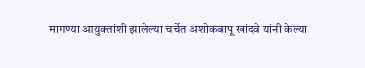मागण्या आयुक्तांशी झालेल्या चर्चेत अशोकबापू खांदवे यांनी केल्या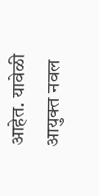आहेत. यावेळी आयुक्त नवल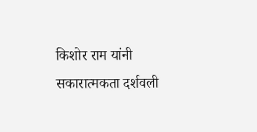किशोर राम यांनी सकारात्मकता दर्शवली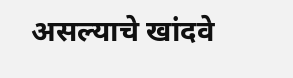असल्याचे खांदवे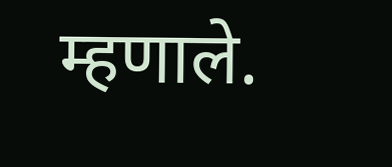म्हणाले.